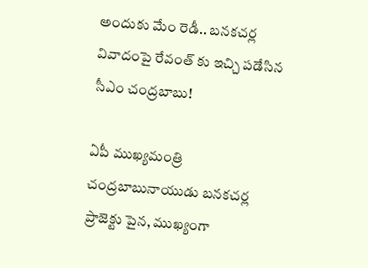అందుకు మేం రెడీ.. బనకచర్ల వివాదంపై రేవంత్ కు ఇచ్చి పడేసిన సీఎం చంద్రబాబు!

ఏపీ ముఖ్యమంత్రి చంద్రబాబునాయుడు బనకచర్ల ప్రాజెక్టు పైన, ముఖ్యంగా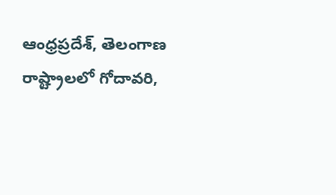ఆంధ్రప్రదేశ్, తెలంగాణ రాష్ట్రాలలో గోదావరి,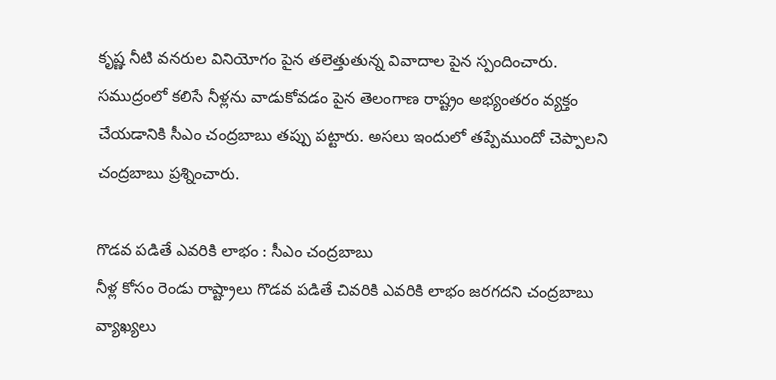కృష్ణ నీటి వనరుల వినియోగం పైన తలెత్తుతున్న వివాదాల పైన స్పందించారు. సముద్రంలో కలిసే నీళ్లను వాడుకోవడం పైన తెలంగాణ రాష్ట్రం అభ్యంతరం వ్యక్తం చేయడానికి సీఎం చంద్రబాబు తప్పు పట్టారు. అసలు ఇందులో తప్పేముందో చెప్పాలని చంద్రబాబు ప్రశ్నించారు.

గొడవ పడితే ఎవరికి లాభం : సీఎం చంద్రబాబు
నీళ్ల కోసం రెండు రాష్ట్రాలు గొడవ పడితే చివరికి ఎవరికి లాభం జరగదని చంద్రబాబు వ్యాఖ్యలు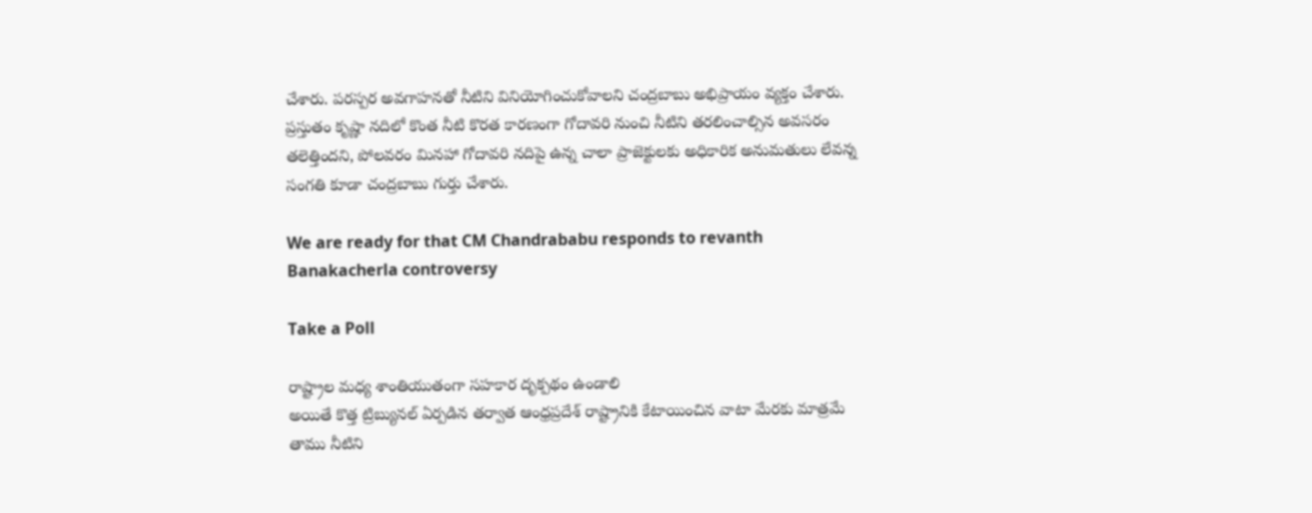చేశారు. పరస్పర అవగాహనతో నీటిని వినియోగించుకోవాలని చంద్రబాబు అభిప్రాయం వ్యక్తం చేశారు. ప్రస్తుతం కృష్ణా నదిలో కొంత నీటి కొరత కారణంగా గోదావరి నుంచి నీటిని తరలించాల్సిన అవసరం తలెత్తిందని, పోలవరం మినహా గోదావరి నదిపై ఉన్న చాలా ప్రాజెక్టులకు అధికారిక అనుమతులు లేవన్న సంగతి కూడా చంద్రబాబు గుర్తు చేశారు.

We are ready for that CM Chandrababu responds to revanth Banakacherla controversy

Take a Poll

రాష్ట్రాల మధ్య శాంతియుతంగా సహకార దృక్పథం ఉండాలి
అయితే కొత్త ట్రిబ్యునల్ ఏర్పడిన తర్వాత ఆంధ్రప్రదేశ్ రాష్ట్రానికి కేటాయించిన వాటా మేరకు మాత్రమే తాము నీటిని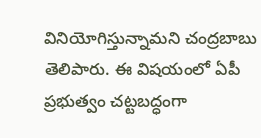వినియోగిస్తున్నామని చంద్రబాబు తెలిపారు. ఈ విషయంలో ఏపీ ప్రభుత్వం చట్టబద్ధంగా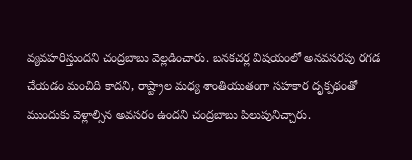వ్యవహరిస్తుందని చంద్రబాబు వెల్లడించారు. బనకచర్ల విషయంలో అనవసరపు రగడ చేయడం మంచిది కాదని, రాష్ట్రాల మధ్య శాంతియుతంగా సహకార దృక్పథంతో ముందుకు వెళ్లాల్సిన అవసరం ఉందని చంద్రబాబు పిలుపునిచ్చారు.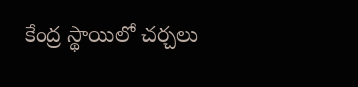కేంద్ర స్థాయిలో చర్చలు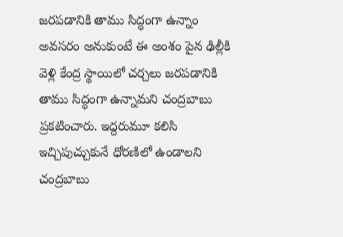జరపడానికి తాము సిద్ధంగా ఉన్నాం
అవసరం అనుకుంటే ఈ అంశం పైన ఢిల్లీకి వెళ్లి కేంద్ర స్థాయిలో చర్చలు జరపడానికి తాము సిద్ధంగా ఉన్నామని చంద్రబాబు ప్రకటించారు. ఇద్దరుమూ కలిసి ఇచ్చిపుచ్చుకునే ధోరణిలో ఉండాలని చంద్రబాబు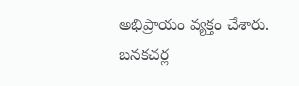అభిప్రాయం వ్యక్తం చేశారు. బనకచర్ల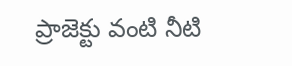ప్రాజెక్టు వంటి నీటి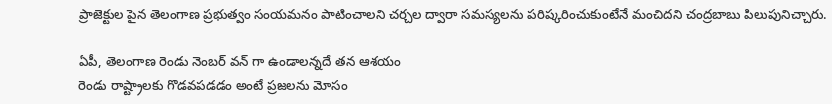ప్రాజెక్టుల పైన తెలంగాణ ప్రభుత్వం సంయమనం పాటించాలని చర్చల ద్వారా సమస్యలను పరిష్కరించుకుంటేనే మంచిదని చంద్రబాబు పిలుపునిచ్చారు.

ఏపీ, తెలంగాణ రెండు నెంబర్ వన్ గా ఉండాలన్నదే తన ఆశయం
రెండు రాష్ట్రాలకు గొడవపడడం అంటే ప్రజలను మోసం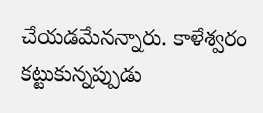చేయడమేనన్నారు. కాళేశ్వరం కట్టుకున్నప్పుడు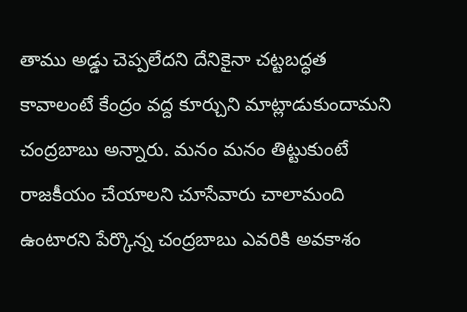తాము అడ్డు చెప్పలేదని దేనికైనా చట్టబద్ధత కావాలంటే కేంద్రం వద్ద కూర్చుని మాట్లాడుకుందామని చంద్రబాబు అన్నారు. మనం మనం తిట్టుకుంటే రాజకీయం చేయాలని చూసేవారు చాలామంది ఉంటారని పేర్కొన్న చంద్రబాబు ఎవరికి అవకాశం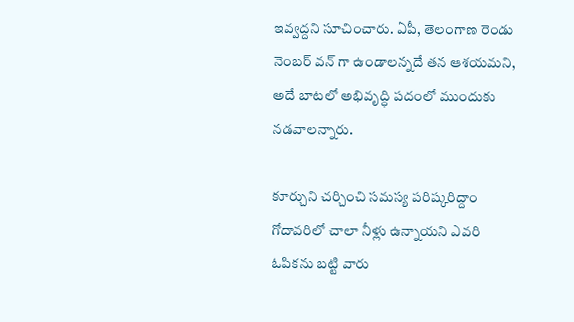ఇవ్వద్దని సూచించారు. ఏపీ, తెలంగాణ రెండు నెంబర్ వన్ గా ఉండాలన్నదే తన ఆశయమని, అదే బాటలో అభివృద్ధి పదంలో ముందుకు నడవాలన్నారు.

కూర్చుని చర్చించి సమస్య పరిష్కరిద్దాం
గోదావరిలో చాలా నీళ్లు ఉన్నాయని ఎవరి ఓపికను బట్టి వారు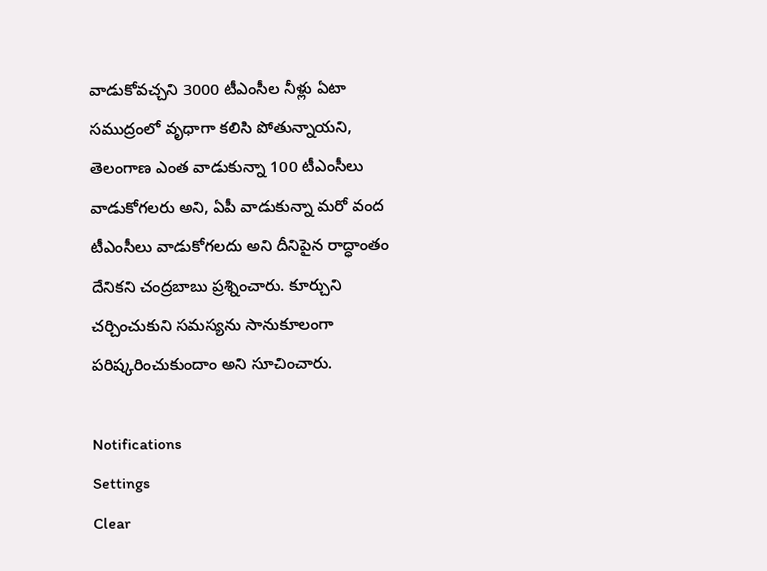వాడుకోవచ్చని 3000 టీఎంసీల నీళ్లు ఏటా సముద్రంలో వృధాగా కలిసి పోతున్నాయని, తెలంగాణ ఎంత వాడుకున్నా 100 టీఎంసీలు వాడుకోగలరు అని, ఏపీ వాడుకున్నా మరో వంద టీఎంసీలు వాడుకోగలదు అని దీనిపైన రాద్ధాంతం దేనికని చంద్రబాబు ప్రశ్నించారు. కూర్చుని చర్చించుకుని సమస్యను సానుకూలంగా పరిష్కరించుకుందాం అని సూచించారు.

Notifications
Settings
Clear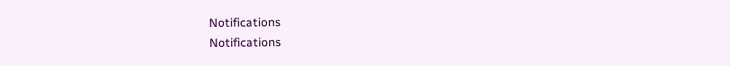Notifications
Notifications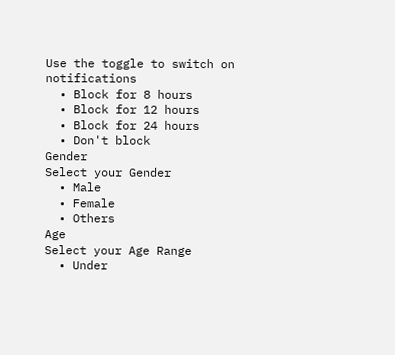Use the toggle to switch on notifications
  • Block for 8 hours
  • Block for 12 hours
  • Block for 24 hours
  • Don't block
Gender
Select your Gender
  • Male
  • Female
  • Others
Age
Select your Age Range
  • Under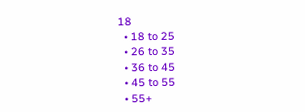18
  • 18 to 25
  • 26 to 35
  • 36 to 45
  • 45 to 55
  • 55+